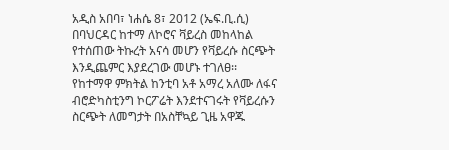አዲስ አበባ፣ ነሐሴ 8፣ 2012 (ኤፍ.ቢ.ሲ) በባህርዳር ከተማ ለኮሮና ቫይረስ መከላከል የተሰጠው ትኩረት አናሳ መሆን የቫይረሱ ስርጭት እንዲጨምር እያደረገው መሆኑ ተገለፀ፡፡
የከተማዋ ምክትል ከንቲባ አቶ አማረ አለሙ ለፋና ብሮድካስቲንግ ኮርፖሬት እንደተናገሩት የቫይረሱን ስርጭት ለመግታት በአስቸኳይ ጊዜ አዋጁ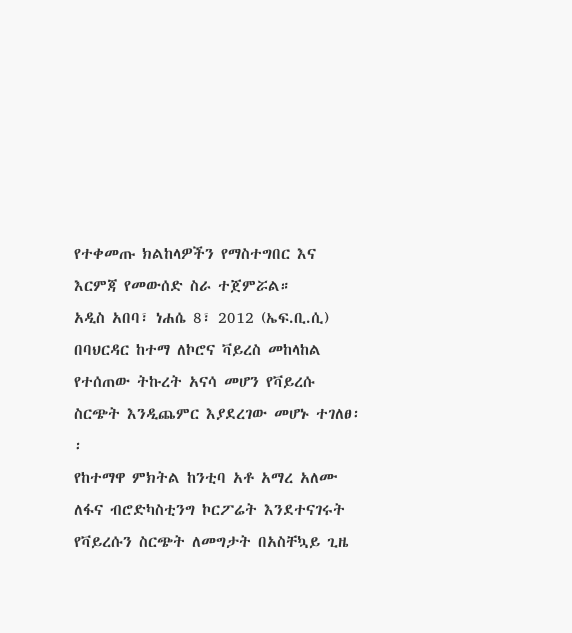የተቀመጡ ክልከላዎችን የማስተግበር እና እርምጃ የመውሰድ ስራ ተጀምሯል።
አዲስ አበባ፣ ነሐሴ 8፣ 2012 (ኤፍ.ቢ.ሲ) በባህርዳር ከተማ ለኮሮና ቫይረስ መከላከል የተሰጠው ትኩረት አናሳ መሆን የቫይረሱ ስርጭት እንዲጨምር እያደረገው መሆኑ ተገለፀ፡፡
የከተማዋ ምክትል ከንቲባ አቶ አማረ አለሙ ለፋና ብሮድካስቲንግ ኮርፖሬት እንደተናገሩት የቫይረሱን ስርጭት ለመግታት በአስቸኳይ ጊዜ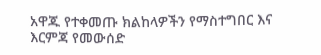አዋጁ የተቀመጡ ክልከላዎችን የማስተግበር እና እርምጃ የመውሰድ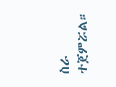ስራ ተጀምሯል።